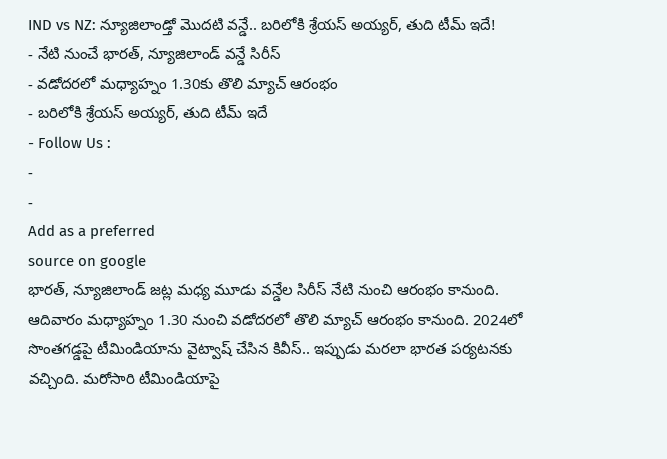IND vs NZ: న్యూజిలాండ్తో మొదటి వన్డే.. బరిలోకి శ్రేయస్ అయ్యర్, తుది టీమ్ ఇదే!
- నేటి నుంచే భారత్, న్యూజిలాండ్ వన్డే సిరీస్
- వడోదరలో మధ్యాహ్నం 1.30కు తొలి మ్యాచ్ ఆరంభం
- బరిలోకి శ్రేయస్ అయ్యర్, తుది టీమ్ ఇదే
- Follow Us :
-
-
Add as a preferred
source on google
భారత్, న్యూజిలాండ్ జట్ల మధ్య మూడు వన్డేల సిరీస్ నేటి నుంచి ఆరంభం కానుంది. ఆదివారం మధ్యాహ్నం 1.30 నుంచి వడోదరలో తొలి మ్యాచ్ ఆరంభం కానుంది. 2024లో సొంతగడ్డపై టీమిండియాను వైట్వాష్ చేసిన కివీస్.. ఇప్పుడు మరలా భారత పర్యటనకు వచ్చింది. మరోసారి టీమిండియాపై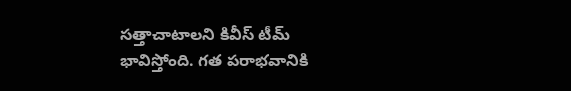సత్తాచాటాలని కివీస్ టీమ్ భావిస్తోంది. గత పరాభవానికి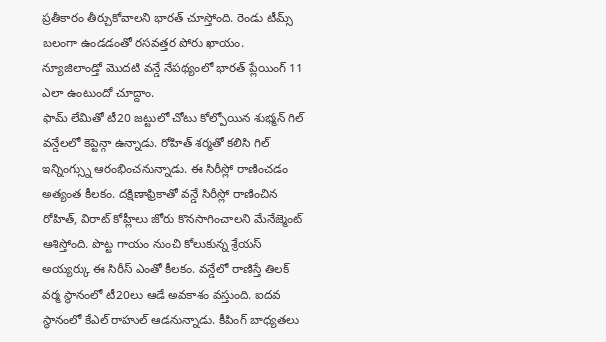ప్రతీకారం తీర్చుకోవాలని భారత్ చూస్తోంది. రెండు టీమ్స్ బలంగా ఉండడంతో రసవత్తర పోరు ఖాయం. న్యూజిలాండ్తో మొదటి వన్డే నేపథ్యంలో భారత్ ప్లేయింగ్ 11 ఎలా ఉంటుందో చూద్దాం.
ఫామ్ లేమితో టీ20 జట్టులో చోటు కోల్పోయిన శుభ్మన్ గిల్ వన్డేలలో కెప్టెన్గా ఉన్నాడు. రోహిత్ శర్మతో కలిసి గిల్ ఇన్నింగ్స్ను ఆరంభించనున్నాడు. ఈ సిరీస్లో రాణించడం అత్యంత కీలకం. దక్షిణాఫ్రికాతో వన్డే సిరీస్లో రాణించిన రోహిత్, విరాట్ కోహ్లీలు జోరు కొనసాగించాలని మేనేజ్మెంట్ ఆశిస్తోంది. పొట్ట గాయం నుంచి కోలుకున్న శ్రేయస్ అయ్యర్కు ఈ సిరీస్ ఎంతో కీలకం. వన్డేలో రాణిస్తే తిలక్ వర్మ స్థానంలో టీ20లు ఆడే అవకాశం వస్తుంది. ఐదవ స్థానంలో కేఎల్ రాహుల్ ఆడనున్నాడు. కీపింగ్ బాధ్యతలు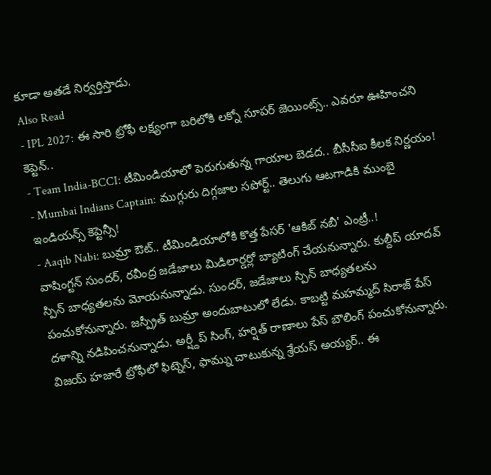కూడా అతడే నిర్వర్తిస్తాడు.
Also Read
- IPL 2027: ఈ సారి ట్రోఫీ లక్ష్యంగా బరిలోకి లక్నో సూపర్ జెయింట్స్.. ఎవరూ ఊహించని కెప్టెన్..
- Team India-BCCI: టీమిండియాలో పెరుగుతున్న గాయాల బెడద.. బీసీసీఐ కీలక నిర్ణయం!
- Mumbai Indians Captain: ముగ్గురు దిగ్గజాల సపోర్ట్.. తెలుగు ఆటగాడికి ముంబై ఇండియన్స్ కెప్టెన్సీ!
- Aaqib Nabi: బుమ్రా ఔట్.. టీమిండియాలోకి కొత్త పేసర్ 'ఆకిబ్ నబీ' ఎంట్రీ..!
వాషింగ్టన్ సుందర్, రవీంద్ర జడేజాలు మిడిలార్డర్లో బ్యాటింగ్ చేయనున్నారు. కుల్దీప్ యాదవ్ స్పిన్ బాధ్యతలను మోయనున్నాడు. సుందర్, జడేజాలు స్పిన్ బాధ్యతలను పంచుకోనున్నారు. జస్ప్రీత్ బుమ్రా అందుబాటులో లేడు. కాబట్టి మహమ్మద్ సిరాజ్ పేస్ దళాన్ని నడిపించనున్నాడు. అర్ష్దీప్ సింగ్, హర్షిత్ రాణాలు పేస్ బౌలింగ్ పంచుకోనున్నారు. విజయ్ హజారే ట్రోఫీలో ఫిట్నెస్, ఫామ్ను చాటుకున్న శ్రేయస్ అయ్యర్.. ఈ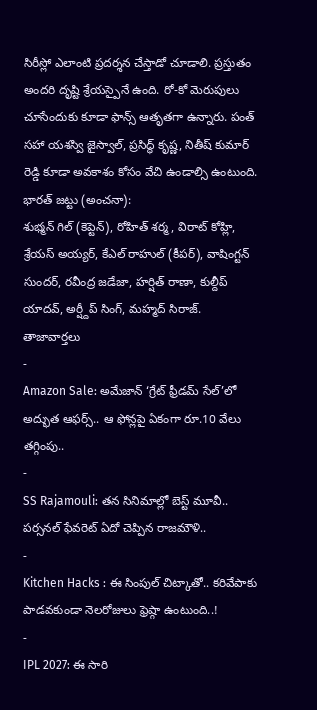సిరీస్లో ఎలాంటి ప్రదర్శన చేస్తాడో చూడాలి. ప్రస్తుతం అందరి దృష్టి శ్రేయస్పైనే ఉంది. రో-కో మెరుపులు చూసేందుకు కూడా ఫాన్స్ ఆతృతగా ఉన్నారు. పంత్ సహా యశస్వి జైస్వాల్, ప్రసిద్ధ్ కృష్ణ, నితీష్ కుమార్ రెడ్డి కూడా అవకాశం కోసం వేచి ఉండాల్సి ఉంటుంది.
భారత్ జట్టు (అంచనా):
శుభ్మన్ గిల్ (కెప్టెన్), రోహిత్ శర్మ, విరాట్ కోహ్లి, శ్రేయస్ అయ్యర్, కేఎల్ రాహుల్ (కీపర్), వాషింగ్టన్ సుందర్, రవీంద్ర జడేజా, హర్షిత్ రాణా, కుల్దీప్ యాదవ్, అర్ష్దీప్ సింగ్, మహ్మద్ సిరాజ్.
తాజావార్తలు
-
Amazon Sale: అమేజాన్ ‘గ్రేట్ ఫ్రీడమ్ సేల్’లో అద్భుత ఆఫర్స్.. ఆ ఫోన్లపై ఏకంగా రూ.10 వేలు తగ్గింపు..
-
SS Rajamouli: తన సినిమాల్లో బెస్ట్ మూవీ.. పర్సనల్ ఫేవరెట్ ఏదో చెప్పిన రాజమౌళి..
-
Kitchen Hacks : ఈ సింపుల్ చిట్కాతో.. కరివేపాకు పాడవకుండా నెలరోజులు ఫ్రెష్గా ఉంటుంది..!
-
IPL 2027: ఈ సారి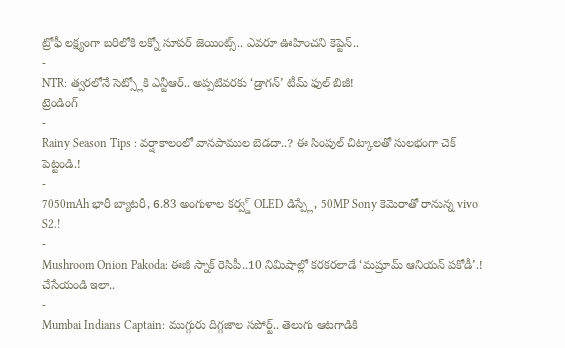ట్రోఫీ లక్ష్యంగా బరిలోకి లక్నో సూపర్ జెయింట్స్.. ఎవరూ ఊహించని కెప్టెన్..
-
NTR: త్వరలోనే సెట్స్లోకి ఎన్టీఆర్.. అప్పటివరకు ‘డ్రాగన్’ టీమ్ ఫుల్ బిజీ!
ట్రెండింగ్
-
Rainy Season Tips : వర్షాకాలంలో వానపాముల బెడదా..? ఈ సింపుల్ చిట్కాలతో సులభంగా చెక్ పెట్టండి.!
-
7050mAh భారీ బ్యాటరీ, 6.83 అంగుళాల కర్వ్డ్ OLED డిస్ప్లే, 50MP Sony కెమెరాతో రానున్న vivo S2.!
-
Mushroom Onion Pakoda: ఈజీ స్నాక్ రెసిపీ..10 నిమిషాల్లో కరకరలాడే ‘మష్రూమ్ ఆనియన్ పకోడీ’.! చేసేయండి ఇలా..
-
Mumbai Indians Captain: ముగ్గురు దిగ్గజాల సపోర్ట్.. తెలుగు ఆటగాడికి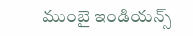ముంబై ఇండియన్స్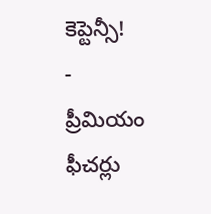కెప్టెన్సీ!
-
ప్రీమియం ఫీచర్లు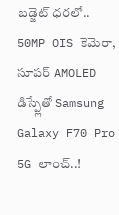బడ్జెట్ ధరలో.. 50MP OIS కెమెరా, సూపర్ AMOLED డిస్ప్లేతో Samsung Galaxy F70 Pro 5G లాంచ్..!